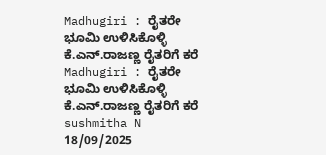Madhugiri : ರೈತರೇ ಭೂಮಿ ಉಳಿಸಿಕೊಳ್ಳಿ ಕೆ.ಎನ್.ರಾಜಣ್ಣ ರೈತರಿಗೆ ಕರೆ Madhugiri : ರೈತರೇ ಭೂಮಿ ಉಳಿಸಿಕೊಳ್ಳಿ ಕೆ.ಎನ್.ರಾಜಣ್ಣ ರೈತರಿಗೆ ಕರೆ sushmitha N 18/09/2025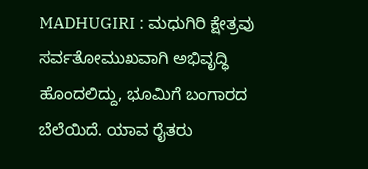MADHUGIRI : ಮಧುಗಿರಿ ಕ್ಷೇತ್ರವು ಸರ್ವತೋಮುಖವಾಗಿ ಅಭಿವೃದ್ಧಿ ಹೊಂದಲಿದ್ದು, ಭೂಮಿಗೆ ಬಂಗಾರದ ಬೆಲೆಯಿದೆ. ಯಾವ ರೈತರು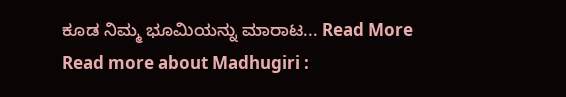ಕೂಡ ನಿಮ್ಮ ಭೂಮಿಯನ್ನು ಮಾರಾಟ... Read More Read more about Madhugiri :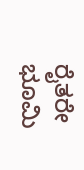ರೈತರೇ ಭೂಮಿ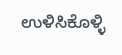ಉಳಿಸಿಕೊಳ್ಳಿ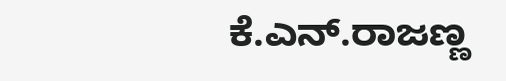ಕೆ.ಎನ್.ರಾಜಣ್ಣ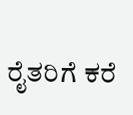ರೈತರಿಗೆ ಕರೆ